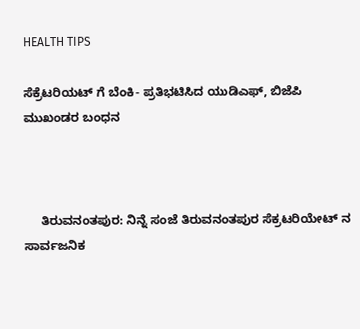HEALTH TIPS

ಸೆಕ್ರೆಟರಿಯಟ್ ಗೆ ಬೆಂಕಿ- ಪ್ರತಿಭಟಿಸಿದ ಯುಡಿಎಫ್, ಬಿಜೆಪಿ ಮುಖಂಡರ ಬಂಧನ



     ತಿರುವನಂತಪುರ: ನಿನ್ನೆ ಸಂಜೆ ತಿರುವನಂತಪುರ ಸೆಕ್ರಟರಿಯೇಟ್ ನ ಸಾರ್ವಜನಿಕ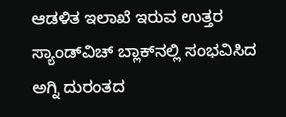ಆಡಳಿತ ಇಲಾಖೆ ಇರುವ ಉತ್ತರ ಸ್ಯಾಂಡ್‍ವಿಚ್ ಬ್ಲಾಕ್‍ನಲ್ಲಿ ಸಂಭವಿಸಿದ ಅಗ್ನಿ ದುರಂತದ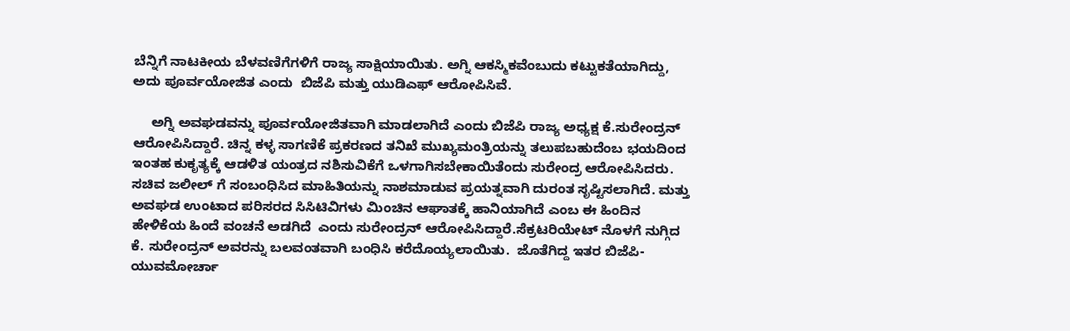ಬೆನ್ನಿಗೆ ನಾಟಕೀಯ ಬೆಳವಣಿಗೆಗಳಿಗೆ ರಾಜ್ಯ ಸಾಕ್ಷಿಯಾಯಿತು. ಅಗ್ನಿ ಆಕಸ್ಮಿಕವೆಂಬುದು ಕಟ್ಟುಕತೆಯಾಗಿದ್ದು, ಅದು ಪೂರ್ವಯೋಜಿತ ಎಂದು  ಬಿಜೆಪಿ ಮತ್ತು ಯುಡಿಎಫ್ ಆರೋಪಿಸಿವೆ.

     ಅಗ್ನಿ ಅವಘಡವನ್ನು ಪೂರ್ವಯೋಜಿತವಾಗಿ ಮಾಡಲಾಗಿದೆ ಎಂದು ಬಿಜೆಪಿ ರಾಜ್ಯ ಅಧ್ಯಕ್ಷ ಕೆ.ಸುರೇಂದ್ರನ್ ಆರೋಪಿಸಿದ್ದಾರೆ. ಚಿನ್ನ ಕಳ್ಳ ಸಾಗಣಿಕೆ ಪ್ರಕರಣದ ತನಿಖೆ ಮುಖ್ಯಮಂತ್ರಿಯನ್ನು ತಲುಪಬಹುದೆಂಬ ಭಯದಿಂದ ಇಂತಹ ಕುಕೃತ್ಯಕ್ಕೆ ಆಡಳಿತ ಯಂತ್ರದ ನಶಿಸುವಿಕೆಗೆ ಒಳಗಾಗಿಸಬೇಕಾಯಿತೆಂದು ಸುರೇಂದ್ರ ಆರೋಪಿಸಿದರು. ಸಚಿವ ಜಲೀಲ್ ಗೆ ಸಂಬಂಧಿಸಿದ ಮಾಹಿತಿಯನ್ನು ನಾಶಮಾಡುವ ಪ್ರಯತ್ನವಾಗಿ ದುರಂತ ಸೃಷ್ಟಿಸಲಾಗಿದೆ. ಮತ್ತು ಅವಘಡ ಉಂಟಾದ ಪರಿಸರದ ಸಿಸಿಟಿವಿಗಳು ಮಿಂಚಿನ ಆಘಾತಕ್ಕೆ ಹಾನಿಯಾಗಿದೆ ಎಂಬ ಈ ಹಿಂದಿನ ಹೇಳಿಕೆಯ ಹಿಂದೆ ವಂಚನೆ ಅಡಗಿದೆ  ಎಂದು ಸುರೇಂದ್ರನ್ ಆರೋಪಿಸಿದ್ದಾರೆ.ಸೆಕ್ರಟರಿಯೇಟ್ ನೊಳಗೆ ನುಗ್ಗಿದ  ಕೆ. ಸುರೇಂದ್ರನ್ ಅವರನ್ನು ಬಲವಂತವಾಗಿ ಬಂಧಿಸಿ ಕರೆದೊಯ್ಯಲಾಯಿತು.  ಜೊತೆಗಿದ್ದ ಇತರ ಬಿಜೆಪಿ-ಯುವಮೋರ್ಚಾ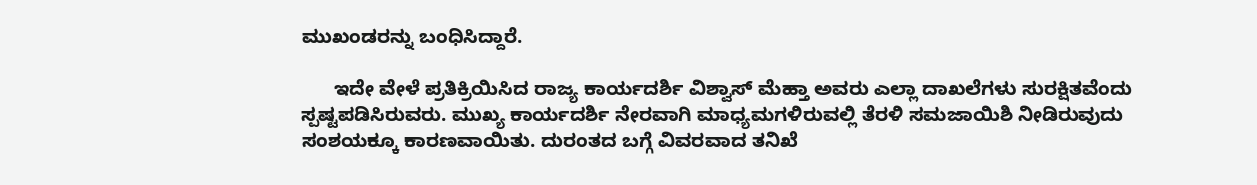ಮುಖಂಡರನ್ನು ಬಂಧಿಸಿದ್ದಾರೆ.

      ಇದೇ ವೇಳೆ ಪ್ರತಿಕ್ರಿಯಿಸಿದ ರಾಜ್ಯ ಕಾರ್ಯದರ್ಶಿ ವಿಶ್ವಾಸ್ ಮೆಹ್ತಾ ಅವರು ಎಲ್ಲಾ ದಾಖಲೆಗಳು ಸುರಕ್ಷಿತವೆಂದು ಸ್ಪಷ್ಟಪಡಿಸಿರುವರು. ಮುಖ್ಯ ಕಾರ್ಯದರ್ಶಿ ನೇರವಾಗಿ ಮಾಧ್ಯಮಗಳಿರುವಲ್ಲಿ ತೆರಳಿ ಸಮಜಾಯಿಶಿ ನೀಡಿರುವುದು ಸಂಶಯಕ್ಕೂ ಕಾರಣವಾಯಿತು. ದುರಂತದ ಬಗ್ಗೆ ವಿವರವಾದ ತನಿಖೆ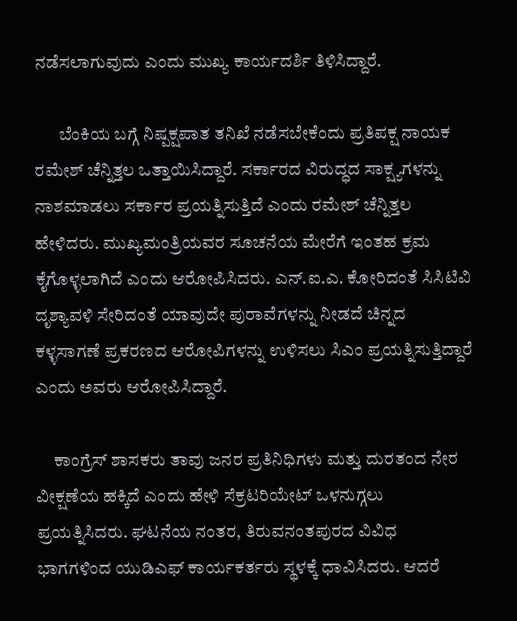ನಡೆಸಲಾಗುವುದು ಎಂದು ಮುಖ್ಯ ಕಾರ್ಯದರ್ಶಿ ತಿಳಿಸಿದ್ದಾರೆ.

       ಬೆಂಕಿಯ ಬಗ್ಗೆ ನಿಷ್ಪಕ್ಷಪಾತ ತನಿಖೆ ನಡೆಸಬೇಕೆಂದು ಪ್ರತಿಪಕ್ಷ ನಾಯಕ ರಮೇಶ್ ಚೆನ್ನಿತ್ತಲ ಒತ್ತಾಯಿಸಿದ್ದಾರೆ. ಸರ್ಕಾರದ ವಿರುದ್ಧದ ಸಾಕ್ಷ್ಯಗಳನ್ನು ನಾಶಮಾಡಲು ಸರ್ಕಾರ ಪ್ರಯತ್ನಿಸುತ್ತಿದೆ ಎಂದು ರಮೇಶ್ ಚೆನ್ನಿತ್ತಲ ಹೇಳಿದರು. ಮುಖ್ಯಮಂತ್ರಿಯವರ ಸೂಚನೆಯ ಮೇರೆಗೆ ಇಂತಹ ಕ್ರಮ ಕೈಗೊಳ್ಳಲಾಗಿದೆ ಎಂದು ಆರೋಪಿಸಿದರು. ಎನ್.ಐ.ಎ. ಕೋರಿದಂತೆ ಸಿಸಿಟಿವಿ ದೃಶ್ಯಾವಳಿ ಸೇರಿದಂತೆ ಯಾವುದೇ ಪುರಾವೆಗಳನ್ನು ನೀಡದೆ ಚಿನ್ನದ ಕಳ್ಳಸಾಗಣೆ ಪ್ರಕರಣದ ಆರೋಪಿಗಳನ್ನು ಉಳಿಸಲು ಸಿಎಂ ಪ್ರಯತ್ನಿಸುತ್ತಿದ್ದಾರೆ ಎಂದು ಅವರು ಆರೋಪಿಸಿದ್ದಾರೆ.

     ಕಾಂಗ್ರೆಸ್ ಶಾಸಕರು ತಾವು ಜನರ ಪ್ರತಿನಿಧಿಗಳು ಮತ್ತು ದುರತಂದ ನೇರ ವೀಕ್ಷಣೆಯ ಹಕ್ಕಿದೆ ಎಂದು ಹೇಳಿ ಸೆಕ್ರಟರಿಯೇಟ್ ಒಳನುಗ್ಗಲು ಪ್ರಯತ್ನಿಸಿದರು. ಘಟನೆಯ ನಂತರ, ತಿರುವನಂತಪುರದ ವಿವಿಧ ಭಾಗಗಳಿಂದ ಯುಡಿಎಫ್ ಕಾರ್ಯಕರ್ತರು ಸ್ಥಳಕ್ಕೆ ಧಾವಿಸಿದರು. ಆದರೆ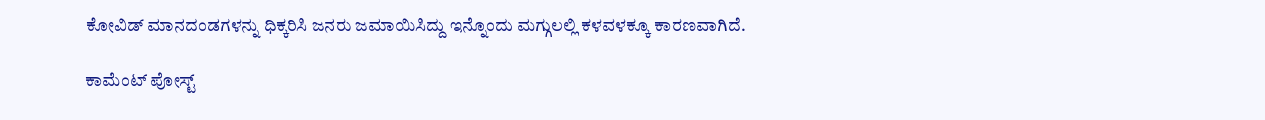ಕೋವಿಡ್ ಮಾನದಂಡಗಳನ್ನು ಧಿಕ್ಕರಿಸಿ ಜನರು ಜಮಾಯಿಸಿದ್ದು ಇನ್ನೊಂದು ಮಗ್ಗುಲಲ್ಲಿ ಕಳವಳಕ್ಕೂ ಕಾರಣವಾಗಿದೆ.

ಕಾಮೆಂಟ್‌‌ ಪೋಸ್ಟ್‌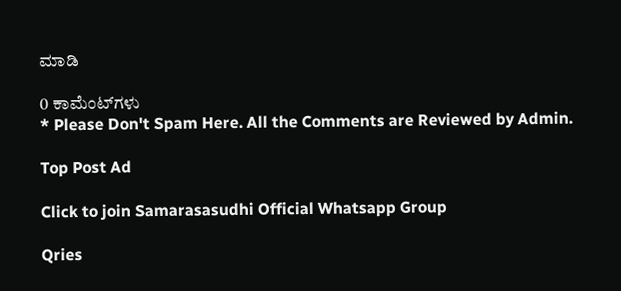ಮಾಡಿ

0 ಕಾಮೆಂಟ್‌ಗಳು
* Please Don't Spam Here. All the Comments are Reviewed by Admin.

Top Post Ad

Click to join Samarasasudhi Official Whatsapp Group

Qries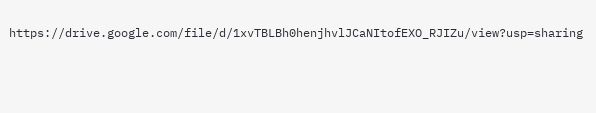https://drive.google.com/file/d/1xvTBLBh0henjhvlJCaNItofEXO_RJIZu/view?usp=sharing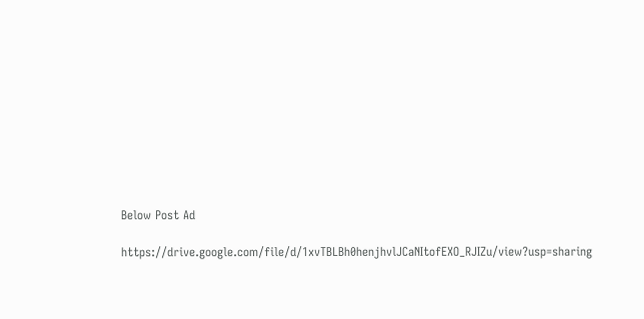Below Post Ad

https://drive.google.com/file/d/1xvTBLBh0henjhvlJCaNItofEXO_RJIZu/view?usp=sharing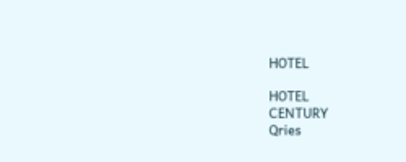HOTEL

HOTEL
CENTURY
Qries